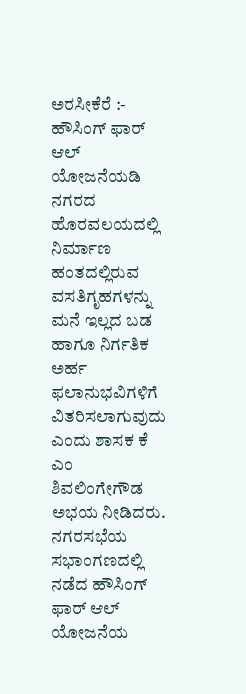ಅರಸೀಕೆರೆ :- ಹೌಸಿಂಗ್ ಫಾರ್ ಆಲ್ ಯೋಜನೆಯಡಿ ನಗರದ ಹೊರವಲಯದಲ್ಲಿ ನಿರ್ಮಾಣ ಹಂತದಲ್ಲಿರುವ ವಸತಿಗೃಹಗಳನ್ನು ಮನೆ ಇಲ್ಲದ ಬಡ ಹಾಗೂ ನಿರ್ಗತಿಕ ಅರ್ಹ ಫಲಾನುಭವಿಗಳಿಗೆ ವಿತರಿಸಲಾಗುವುದು ಎಂದು ಶಾಸಕ ಕೆ ಎಂ ಶಿವಲಿಂಗೇಗೌಡ ಅಭಯ ನೀಡಿದರು.
ನಗರಸಭೆಯ ಸಭಾಂಗಣದಲ್ಲಿ ನಡೆದ ಹೌಸಿಂಗ್ ಫಾರ್ ಆಲ್ ಯೋಜನೆಯ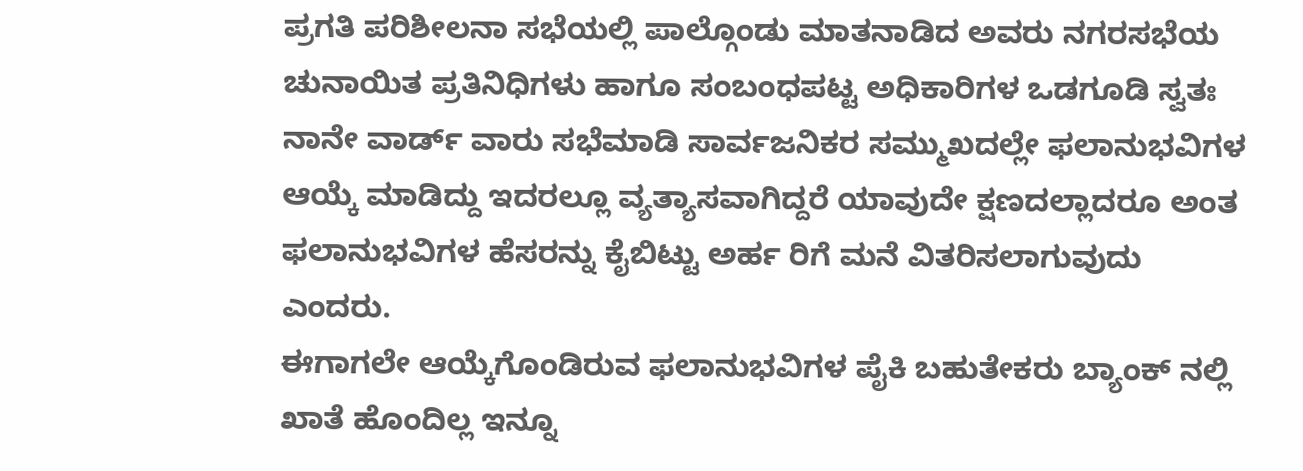ಪ್ರಗತಿ ಪರಿಶೀಲನಾ ಸಭೆಯಲ್ಲಿ ಪಾಲ್ಗೊಂಡು ಮಾತನಾಡಿದ ಅವರು ನಗರಸಭೆಯ ಚುನಾಯಿತ ಪ್ರತಿನಿಧಿಗಳು ಹಾಗೂ ಸಂಬಂಧಪಟ್ಟ ಅಧಿಕಾರಿಗಳ ಒಡಗೂಡಿ ಸ್ವತಃ ನಾನೇ ವಾರ್ಡ್ ವಾರು ಸಭೆಮಾಡಿ ಸಾರ್ವಜನಿಕರ ಸಮ್ಮುಖದಲ್ಲೇ ಫಲಾನುಭವಿಗಳ ಆಯ್ಕೆ ಮಾಡಿದ್ದು ಇದರಲ್ಲೂ ವ್ಯತ್ಯಾಸವಾಗಿದ್ದರೆ ಯಾವುದೇ ಕ್ಷಣದಲ್ಲಾದರೂ ಅಂತ ಫಲಾನುಭವಿಗಳ ಹೆಸರನ್ನು ಕೈಬಿಟ್ಟು ಅರ್ಹ ರಿಗೆ ಮನೆ ವಿತರಿಸಲಾಗುವುದು ಎಂದರು.
ಈಗಾಗಲೇ ಆಯ್ಕೆಗೊಂಡಿರುವ ಫಲಾನುಭವಿಗಳ ಪೈಕಿ ಬಹುತೇಕರು ಬ್ಯಾಂಕ್ ನಲ್ಲಿ ಖಾತೆ ಹೊಂದಿಲ್ಲ ಇನ್ನೂ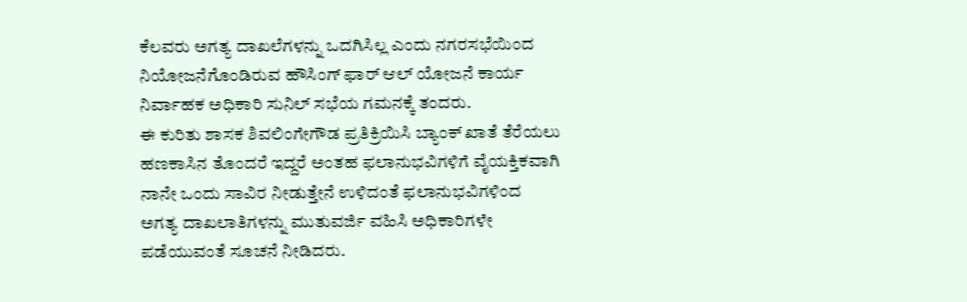ಕೆಲವರು ಅಗತ್ಯ ದಾಖಲೆಗಳನ್ನು ಒದಗಿಸಿಲ್ಲ ಎಂದು ನಗರಸಭೆಯಿಂದ ನಿಯೋಜನೆಗೊಂಡಿರುವ ಹೌಸಿಂಗ್ ಫಾರ್ ಆಲ್ ಯೋಜನೆ ಕಾರ್ಯ ನಿರ್ವಾಹಕ ಅಧಿಕಾರಿ ಸುನಿಲ್ ಸಭೆಯ ಗಮನಕ್ಕೆ ತಂದರು.
ಈ ಕುರಿತು ಶಾಸಕ ಶಿವಲಿಂಗೇಗೌಡ ಪ್ರತಿಕ್ರಿಯಿಸಿ ಬ್ಯಾಂಕ್ ಖಾತೆ ತೆರೆಯಲು ಹಣಕಾಸಿನ ತೊಂದರೆ ಇದ್ದರೆ ಅಂತಹ ಫಲಾನುಭವಿಗಳಿಗೆ ವೈಯಕ್ತಿಕವಾಗಿ ನಾನೇ ಒಂದು ಸಾವಿರ ನೀಡುತ್ತೇನೆ ಉಳಿದಂತೆ ಫಲಾನುಭವಿಗಳಿಂದ ಅಗತ್ಯ ದಾಖಲಾತಿಗಳನ್ನು ಮುತುವರ್ಜಿ ವಹಿಸಿ ಅಧಿಕಾರಿಗಳೇ ಪಡೆಯುವಂತೆ ಸೂಚನೆ ನೀಡಿದರು.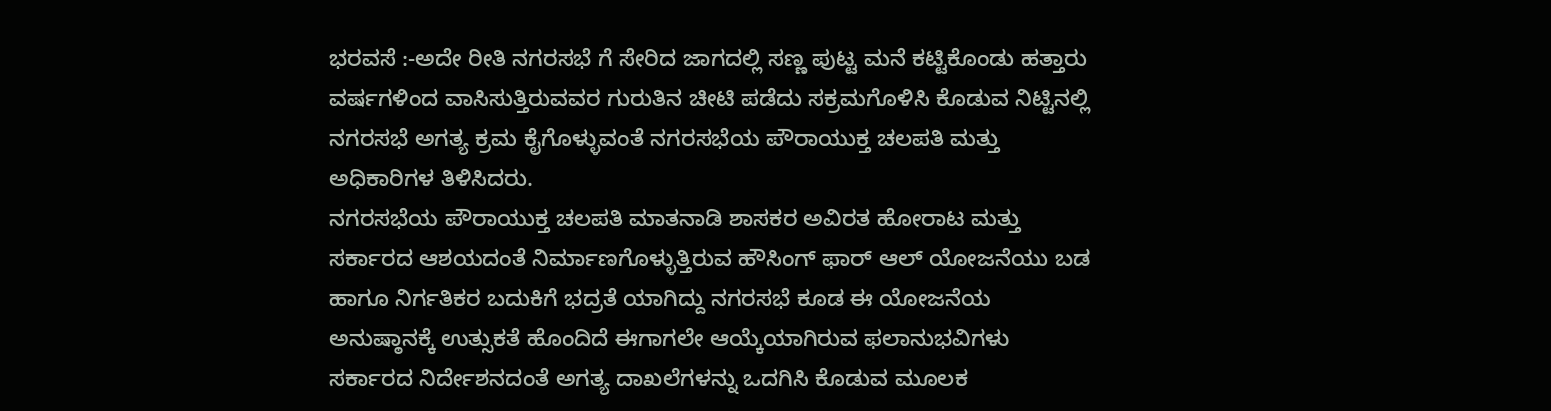ಭರವಸೆ :-ಅದೇ ರೀತಿ ನಗರಸಭೆ ಗೆ ಸೇರಿದ ಜಾಗದಲ್ಲಿ ಸಣ್ಣ ಪುಟ್ಟ ಮನೆ ಕಟ್ಟಿಕೊಂಡು ಹತ್ತಾರು ವರ್ಷಗಳಿಂದ ವಾಸಿಸುತ್ತಿರುವವರ ಗುರುತಿನ ಚೀಟಿ ಪಡೆದು ಸಕ್ರಮಗೊಳಿಸಿ ಕೊಡುವ ನಿಟ್ಟಿನಲ್ಲಿ ನಗರಸಭೆ ಅಗತ್ಯ ಕ್ರಮ ಕೈಗೊಳ್ಳುವಂತೆ ನಗರಸಭೆಯ ಪೌರಾಯುಕ್ತ ಚಲಪತಿ ಮತ್ತು ಅಧಿಕಾರಿಗಳ ತಿಳಿಸಿದರು.
ನಗರಸಭೆಯ ಪೌರಾಯುಕ್ತ ಚಲಪತಿ ಮಾತನಾಡಿ ಶಾಸಕರ ಅವಿರತ ಹೋರಾಟ ಮತ್ತು ಸರ್ಕಾರದ ಆಶಯದಂತೆ ನಿರ್ಮಾಣಗೊಳ್ಳುತ್ತಿರುವ ಹೌಸಿಂಗ್ ಫಾರ್ ಆಲ್ ಯೋಜನೆಯು ಬಡ ಹಾಗೂ ನಿರ್ಗತಿಕರ ಬದುಕಿಗೆ ಭದ್ರತೆ ಯಾಗಿದ್ದು ನಗರಸಭೆ ಕೂಡ ಈ ಯೋಜನೆಯ ಅನುಷ್ಠಾನಕ್ಕೆ ಉತ್ಸುಕತೆ ಹೊಂದಿದೆ ಈಗಾಗಲೇ ಆಯ್ಕೆಯಾಗಿರುವ ಫಲಾನುಭವಿಗಳು ಸರ್ಕಾರದ ನಿರ್ದೇಶನದಂತೆ ಅಗತ್ಯ ದಾಖಲೆಗಳನ್ನು ಒದಗಿಸಿ ಕೊಡುವ ಮೂಲಕ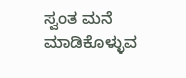ಸ್ವಂತ ಮನೆ ಮಾಡಿಕೊಳ್ಳುವ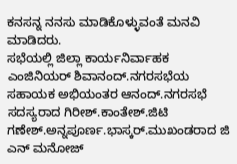ಕನಸನ್ನ ನನಸು ಮಾಡಿಕೊಳ್ಳುವಂತೆ ಮನವಿ ಮಾಡಿದರು.
ಸಭೆಯಲ್ಲಿ ಜಿಲ್ಲಾ ಕಾರ್ಯನಿರ್ವಾಹಕ ಎಂಜಿನಿಯರ್ ಶಿವಾನಂದ್.ನಗರಸಭೆಯ ಸಹಾಯಕ ಅಭಿಯಂತರ ಆನಂದ್.ನಗರಸಭೆ ಸದಸ್ಯರಾದ ಗಿರೀಶ್.ಕಾಂತೇಶ್.ಜಿಟಿ ಗಣೇಶ್.ಅನ್ನಪೂರ್ಣ.ಭಾಸ್ಕರ್.ಮುಖಂಡರಾದ ಜಿ ಎನ್ ಮನೋಜ್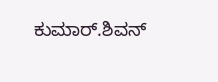ಕುಮಾರ್.ಶಿವನ್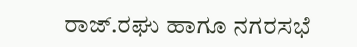ರಾಜ್.ರಘು ಹಾಗೂ ನಗರಸಭೆ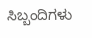ಸಿಬ್ಬಂದಿಗಳು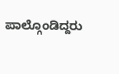ಪಾಲ್ಗೊಂಡಿದ್ದರು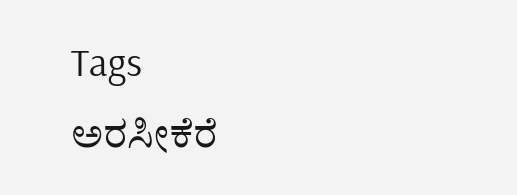Tags
ಅರಸೀಕೆರೆ